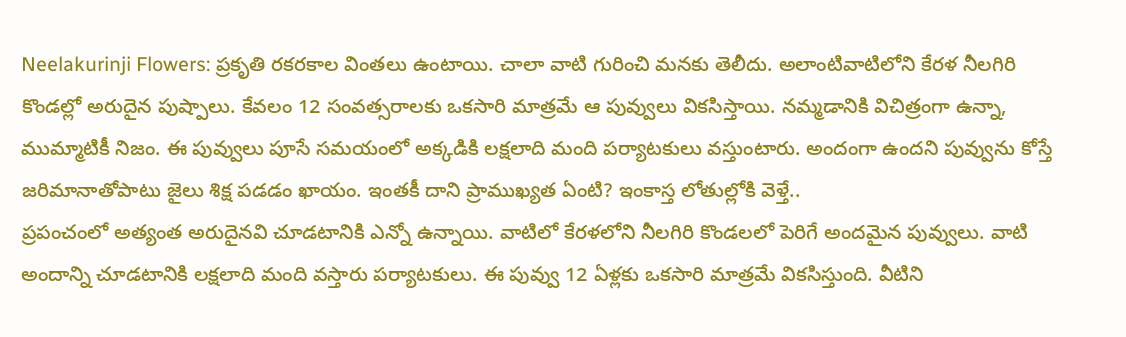Neelakurinji Flowers: ప్రకృతి రకరకాల వింతలు ఉంటాయి. చాలా వాటి గురించి మనకు తెలీదు. అలాంటివాటిలోని కేరళ నీలగిరి కొండల్లో అరుదైన పుష్పాలు. కేవలం 12 సంవత్సరాలకు ఒకసారి మాత్రమే ఆ పువ్వులు వికసిస్తాయి. నమ్మడానికి విచిత్రంగా ఉన్నా, ముమ్మాటికీ నిజం. ఈ పువ్వులు పూసే సమయంలో అక్కడికి లక్షలాది మంది పర్యాటకులు వస్తుంటారు. అందంగా ఉందని పువ్వును కోస్తే జరిమానాతోపాటు జైలు శిక్ష పడడం ఖాయం. ఇంతకీ దాని ప్రాముఖ్యత ఏంటి? ఇంకాస్త లోతుల్లోకి వెళ్తే..
ప్రపంచంలో అత్యంత అరుదైనవి చూడటానికి ఎన్నో ఉన్నాయి. వాటిలో కేరళలోని నీలగిరి కొండలలో పెరిగే అందమైన పువ్వులు. వాటి అందాన్ని చూడటానికి లక్షలాది మంది వస్తారు పర్యాటకులు. ఈ పువ్వు 12 ఏళ్లకు ఒకసారి మాత్రమే వికసిస్తుంది. వీటిని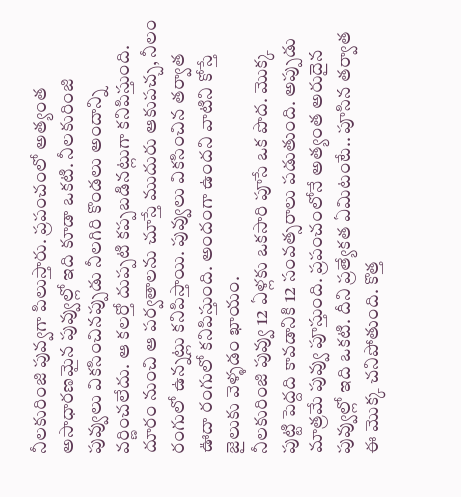నీలకురింజి పువ్వగా పిలుస్తారు. ప్రపంచంలో అత్యంత అసాధారణమైన పువ్వుల్లో ఇది కూడా ఒకటి. నీలకురింజి పువ్వులు వికసించినప్పుడు నీలగిరి కొండలు అందాన్ని వర్ణించలేదు. ఆ కలర్తో దుప్పటి కప్పబడినట్లుగా కనిపిస్తుంది. దూరం నుంచి ఆ పర్వతాలను చూస్తే ముదురు ఆకుపచ్చ, నీలం రంగులో ఉన్నట్లు కనిపిస్తాయి. పువ్వులు వికసించిన తర్వాత ఊదా రంగులో కనిపిస్తుంది. అందంగా ఉందని వాటిని కోస్తే జైలుకు వెళ్ళడం ఖాయం.
నీలకురింజి పువ్వు 12 ఏళ్లకు ఒకసారి పూసే ఒక పొద. మొక్క పుట్టి పెద్దది కావడానికి 12 సంవత్సరాలు పడుతుంది. అప్పుడు మాత్రమే పువ్వు పూస్తుంది. ప్రపంచంలోనే అత్యంత అరుదైన పువ్వుల్లో ఇది ఒకటి. దీని ప్రత్యేకత ఏమిటంటే.. పూసిన తర్వాత ఈ మొక్క చనిపోతుంది. కొత్త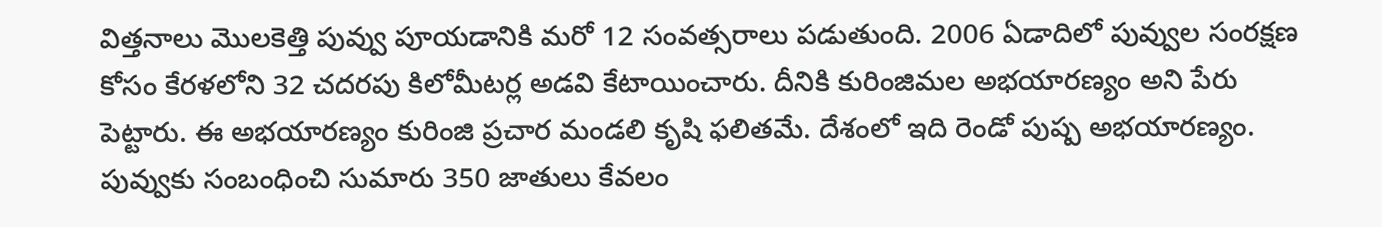విత్తనాలు మొలకెత్తి పువ్వు పూయడానికి మరో 12 సంవత్సరాలు పడుతుంది. 2006 ఏడాదిలో పువ్వుల సంరక్షణ కోసం కేరళలోని 32 చదరపు కిలోమీటర్ల అడవి కేటాయించారు. దీనికి కురింజిమల అభయారణ్యం అని పేరు పెట్టారు. ఈ అభయారణ్యం కురింజి ప్రచార మండలి కృషి ఫలితమే. దేశంలో ఇది రెండో పుష్ప అభయారణ్యం. పువ్వుకు సంబంధించి సుమారు 350 జాతులు కేవలం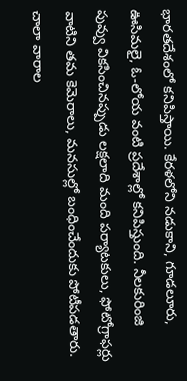భారతదేశంలో కనిపిస్తాయి. కేరళలోని నడుకాని, గూడలూరు, ఊసిమలై, ఓ-లోయ వంటి ప్రదేశాల్లో కనిపిస్తుంది. నీలకురింజి పువ్వు వికసించినప్పుడు లక్షలాది మంది పర్యాటకులు, ఫోటోగ్రాఫర్లు వాటిని తమ కెమెరాలు, మనసుల్లో బంధించేందుకు పోటీపడతారు. చాలా వారాల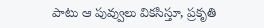పాటు ఆ పువ్వులు వికసిస్తూ, ప్రకృతి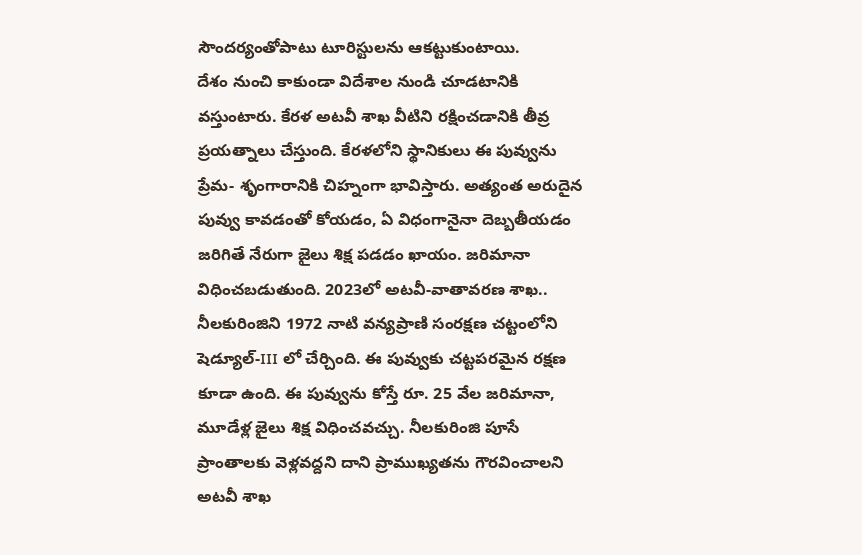సౌందర్యంతోపాటు టూరిస్టులను ఆకట్టుకుంటాయి.
దేశం నుంచి కాకుండా విదేశాల నుండి చూడటానికి వస్తుంటారు. కేరళ అటవీ శాఖ వీటిని రక్షించడానికి తీవ్ర ప్రయత్నాలు చేస్తుంది. కేరళలోని స్థానికులు ఈ పువ్వును ప్రేమ- శృంగారానికి చిహ్నంగా భావిస్తారు. అత్యంత అరుదైన పువ్వు కావడంతో కోయడం, ఏ విధంగానైనా దెబ్బతీయడం జరిగితే నేరుగా జైలు శిక్ష పడడం ఖాయం. జరిమానా విధించబడుతుంది. 2023లో అటవీ-వాతావరణ శాఖ.. నీలకురింజిని 1972 నాటి వన్యప్రాణి సంరక్షణ చట్టంలోని షెడ్యూల్-III లో చేర్చింది. ఈ పువ్వుకు చట్టపరమైన రక్షణ కూడా ఉంది. ఈ పువ్వును కోస్తే రూ. 25 వేల జరిమానా, మూడేళ్ల జైలు శిక్ష విధించవచ్చు. నీలకురింజి పూసే ప్రాంతాలకు వెళ్లవద్దని దాని ప్రాముఖ్యతను గౌరవించాలని అటవీ శాఖ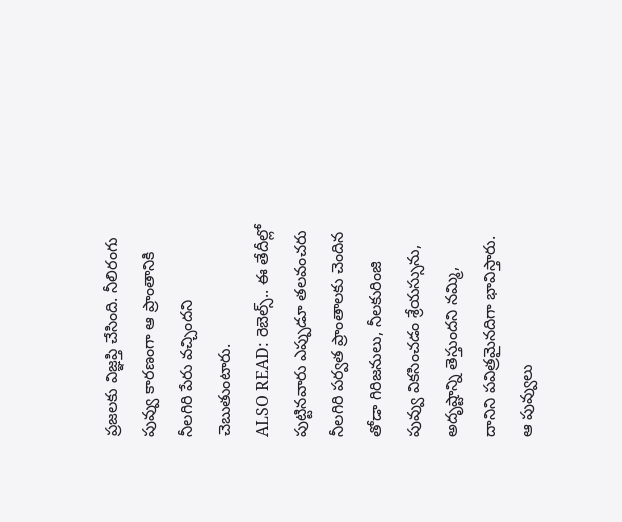ప్రజలకు విజ్ఞప్తి చేసింది. నీలిరంగు పువ్వు కారణంగా ఆ ప్రాంతానికి నీలగిరి పేరు వచ్చిందని చెబుతుంటారు.
ALSO READ: రెబెల్స్.. ఈ తేదీల్లో పుట్టినవారు ఎప్పుడూ తలవంచరు
నీలగిరి పర్వత ప్రాంతాలకు చెందిన తోడా గిరిజనులు, నీలకురింజి పువ్వు వికసించడం శ్రేయస్సును, అదృష్టాన్ని తెస్తుందని నమ్మి, దానిని పవిత్రమైనదిగా భావిస్తారు. ఆ పువ్వులు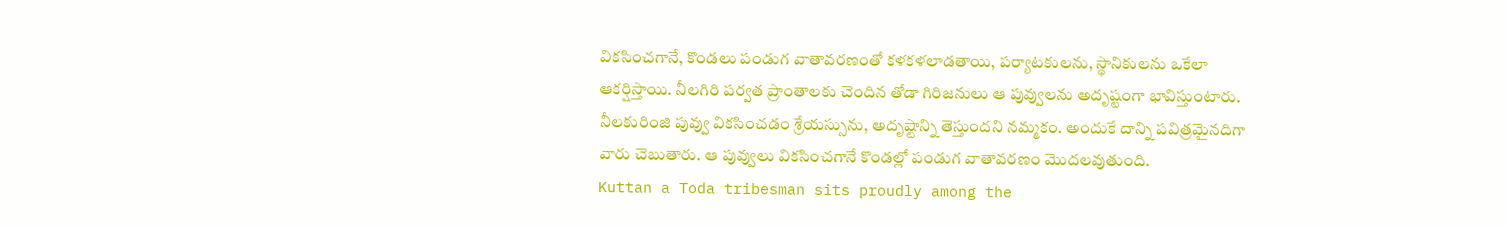వికసించగానే, కొండలు పండుగ వాతావరణంతో కళకళలాడతాయి, పర్యాటకులను, స్థానికులను ఒకేలా ఆకర్షిస్తాయి. నీలగిరి పర్వత ప్రాంతాలకు చెందిన తోడా గిరిజనులు ఆ పువ్వులను అదృష్టంగా భావిస్తుంటారు. నీలకురింజి పువ్వు వికసించడం శ్రేయస్సును, అదృష్టాన్ని తెస్తుందని నమ్మకం. అందుకే దాన్ని పవిత్రమైనదిగా వారు చెబుతారు. ఆ పువ్వులు వికసించగానే కొండల్లో పండుగ వాతావరణం మొదలవుతుంది.
Kuttan a Toda tribesman sits proudly among the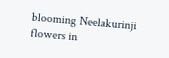blooming Neelakurinji flowers in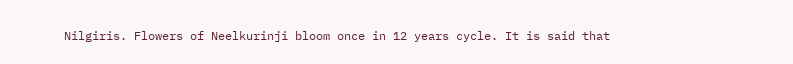Nilgiris. Flowers of Neelkurinji bloom once in 12 years cycle. It is said that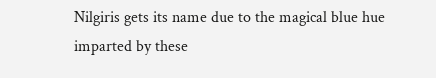Nilgiris gets its name due to the magical blue hue imparted by these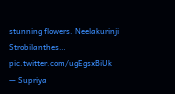stunning flowers. Neelakurinji Strobilanthes… pic.twitter.com/ugEgsxBiUk
— Supriya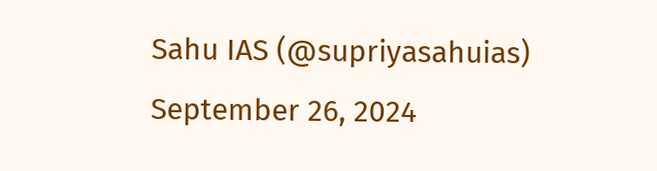Sahu IAS (@supriyasahuias) September 26, 2024